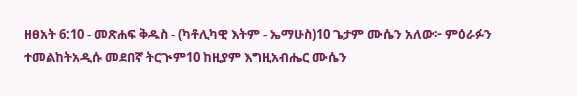ዘፀአት 6:10 - መጽሐፍ ቅዱስ - (ካቶሊካዊ እትም - ኤማሁስ)10 ጌታም ሙሴን አለው፦ ምዕራፉን ተመልከትአዲሱ መደበኛ ትርጒም10 ከዚያም እግዚአብሔር ሙሴን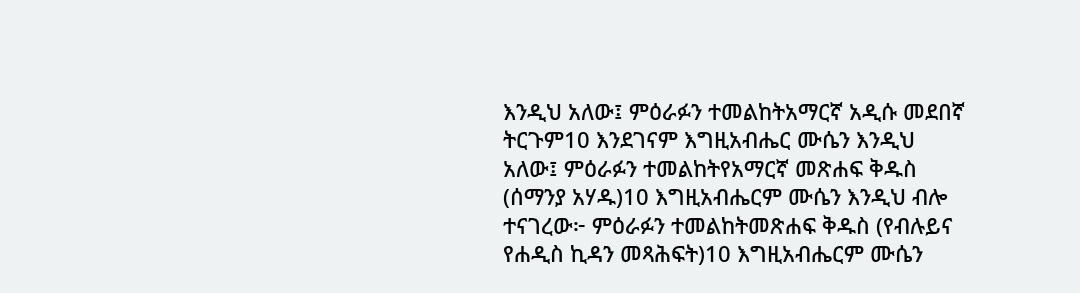እንዲህ አለው፤ ምዕራፉን ተመልከትአማርኛ አዲሱ መደበኛ ትርጉም10 እንደገናም እግዚአብሔር ሙሴን እንዲህ አለው፤ ምዕራፉን ተመልከትየአማርኛ መጽሐፍ ቅዱስ (ሰማንያ አሃዱ)10 እግዚአብሔርም ሙሴን እንዲህ ብሎ ተናገረው፦ ምዕራፉን ተመልከትመጽሐፍ ቅዱስ (የብሉይና የሐዲስ ኪዳን መጻሕፍት)10 እግዚአብሔርም ሙሴን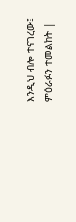እንዲህ ብሎ ተናገረው፤ ምዕራፉን ተመልከት |